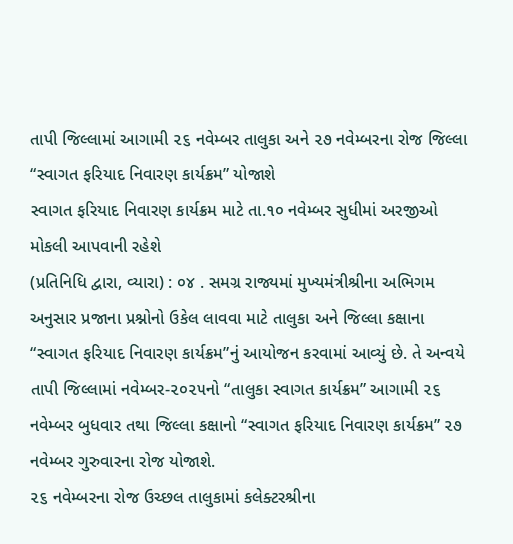તાપી જિલ્લામાં આગામી ૨૬ નવેમ્બર તાલુકા અને ૨૭ નવેમ્બરના રોજ જિલ્લા “સ્વાગત ફરિયાદ નિવારણ કાર્યક્રમ” યોજાશે
સ્વાગત ફરિયાદ નિવારણ કાર્યક્રમ માટે તા.૧૦ નવેમ્બર સુધીમાં અરજીઓ મોકલી આપવાની રહેશે
(પ્રતિનિધિ દ્વારા, વ્યારા) : ૦૪ . સમગ્ર રાજ્યમાં મુખ્યમંત્રીશ્રીના અભિગમ અનુસાર પ્રજાના પ્રશ્નોનો ઉકેલ લાવવા માટે તાલુકા અને જિલ્લા કક્ષાના “સ્વાગત ફરિયાદ નિવારણ કાર્યક્રમ”નું આયોજન કરવામાં આવ્યું છે. તે અન્વયે તાપી જિલ્લામાં નવેમ્બર-૨૦૨૫નો “તાલુકા સ્વાગત કાર્યક્રમ” આગામી ૨૬ નવેમ્બર બુધવાર તથા જિલ્લા કક્ષાનો “સ્વાગત ફરિયાદ નિવારણ કાર્યક્રમ” ૨૭ નવેમ્બર ગુરુવારના રોજ યોજાશે.
૨૬ નવેમ્બરના રોજ ઉચ્છલ તાલુકામાં કલેક્ટરશ્રીના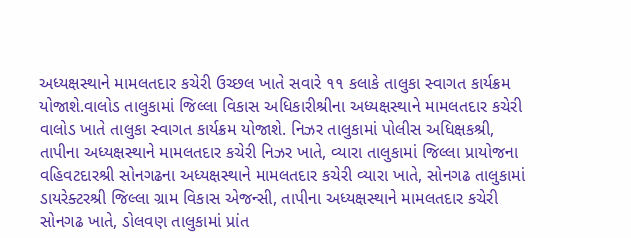અધ્યક્ષસ્થાને મામલતદાર કચેરી ઉચ્છલ ખાતે સવારે ૧૧ કલાકે તાલુકા સ્વાગત કાર્યક્રમ યોજાશે.વાલોડ તાલુકામાં જિલ્લા વિકાસ અધિકારીશ્રીના અધ્યક્ષસ્થાને મામલતદાર કચેરી વાલોડ ખાતે તાલુકા સ્વાગત કાર્યક્રમ યોજાશે. નિઝર તાલુકામાં પોલીસ અધિક્ષકશ્રી, તાપીના અધ્યક્ષસ્થાને મામલતદાર કચેરી નિઝર ખાતે, વ્યારા તાલુકામાં જિલ્લા પ્રાયોજના વહિવટદારશ્રી સોનગઢના અધ્યક્ષસ્થાને મામલતદાર કચેરી વ્યારા ખાતે, સોનગઢ તાલુકામાં ડાયરેક્ટરશ્રી જિલ્લા ગ્રામ વિકાસ એજન્સી, તાપીના અધ્યક્ષસ્થાને મામલતદાર કચેરી સોનગઢ ખાતે, ડોલવણ તાલુકામાં પ્રાંત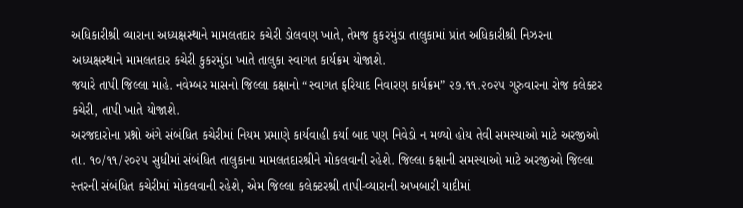અધિકારીશ્રી વ્યારાના અધ્યક્ષસ્થાને મામલતદાર કચેરી ડોલવણ ખાતે, તેમજ કુકરમુંડા તાલુકામાં પ્રાંત અધિકારીશ્રી નિઝરના અધ્યક્ષસ્થાને મામલતદાર કચેરી કુકરમુંડા ખાતે તાલુકા સ્વાગત કાર્યક્રમ યોજાશે.
જયારે તાપી જિલ્લા માહે. નવેમ્બર માસનો જિલ્લા કક્ષાનો “સ્વાગત ફરિયાદ નિવારણ કાર્યક્રમ” ૨૭.૧૧.૨૦૨૫ ગુરુવારના રોજ કલેક્ટર કચેરી, તાપી ખાતે યોજાશે.
અરજદારોના પ્રશ્નો અંગે સંબંધિત કચેરીમાં નિયમ પ્રમાણે કાર્યવાહી કર્યા બાદ પણ નિવેડો ન મળ્યો હોય તેવી સમસ્યાઓ માટે અરજીઓ તા. ૧૦/૧૧/૨૦૨૫ સુધીમાં સંબંધિત તાલુકાના મામલતદારશ્રીને મોકલવાની રહેશે. જિલ્લા કક્ષાની સમસ્યાઓ માટે અરજીઓ જિલ્લા સ્તરની સંબંધિત કચેરીમાં મોકલવાની રહેશે, એમ જિલ્લા કલેક્ટરશ્રી તાપી-વ્યારાની અખબારી યાદીમાં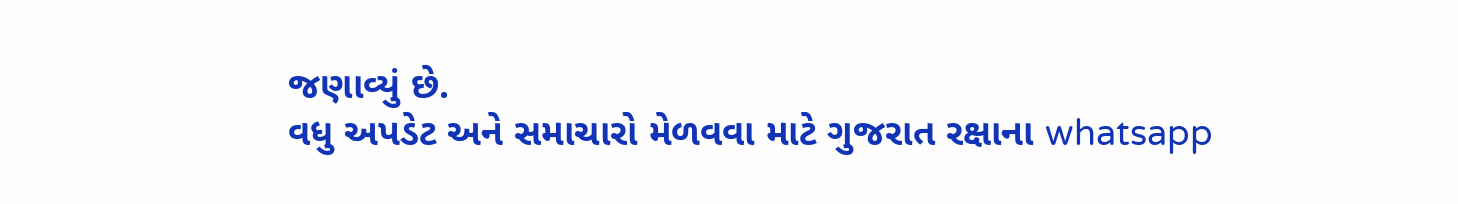જણાવ્યું છે.
વધુ અપડેટ અને સમાચારો મેળવવા માટે ગુજરાત રક્ષાના whatsapp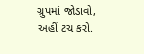ગ્રુપમાં જોડાવો, અહીં ટચ કરો.